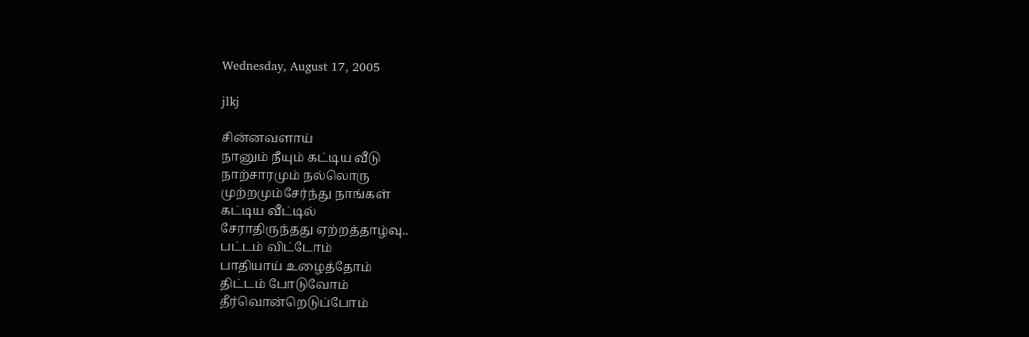Wednesday, August 17, 2005

jlkj

சின்னவளாய்
நானும் நீயும் கட்டிய வீடு
நாற்சாரமும் நல்லொரு
முற்றமும்சேர்ந்து நாங்கள்
கட்டிய வீட்டில்
சேராதிருந்தது ஏற்றத்தாழ்வு..
பட்டம் விட்டோம்
பாதியாய் உழைத்தோம்
திட்டம் போடுவோம்
தீர்வொன்றெடுப்போம்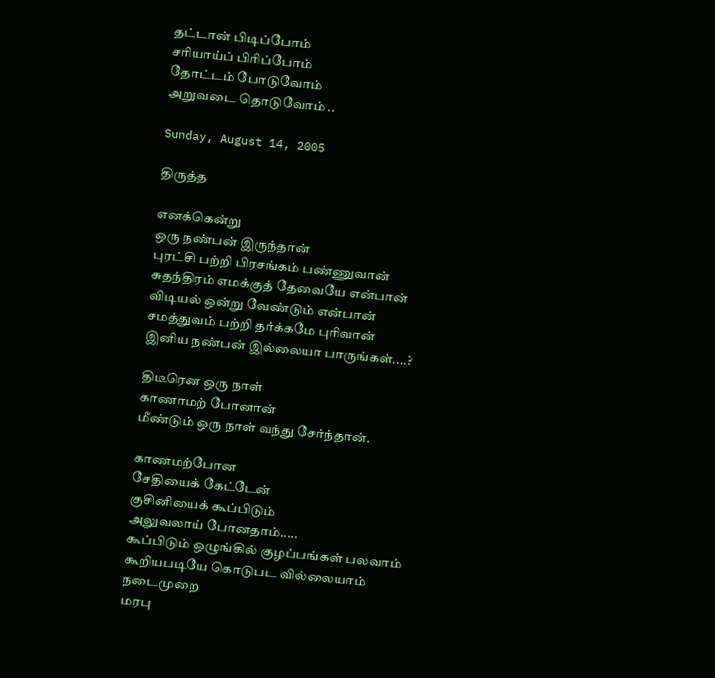தட்டான் பிடிப்போம்
சரியாய்ப் பிரிப்போம்
தோட்டம் போடுவோம்
அறுவடை தொடுவோம் ..

Sunday, August 14, 2005

திருத்த

எனக்கென்று
ஒரு நண்பன் இருந்தான்
புரட்சி பற்றி பிரசங்கம் பண்ணுவான்
சுதந்திரம் எமக்குத் தேவையே என்பான்
விடியல் ஒன்று வேண்டும் என்பான்
சமத்துவம் பற்றி தர்க்கமே புரிவான்
இனிய நண்பன் இல்லையா பாருங்கள்....?

திடீரென ஒரு நாள்
காணாமற் போனான்
மீண்டும் ஒரு நாள் வந்து சேர்ந்தான்.

காணமற்போன
சேதியைக் கேட்டேன்
குசினியைக் கூப்பிடும்
அலுவலாய் போனதாம்.....
கூப்பிடும் ஒழுங்கில் குழப்பங்கள் பலவாம்
கூறியபடியே கொடுபட வில்லையாம்
நடைமுறை
மரபு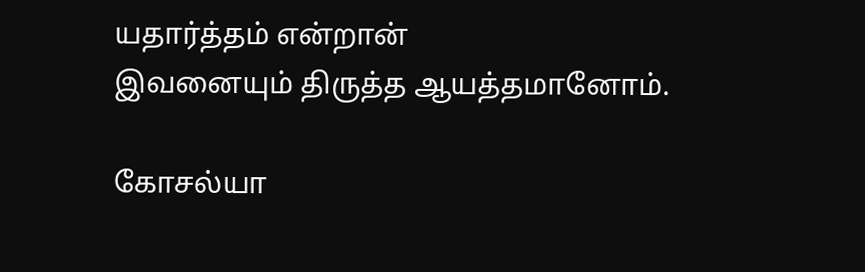யதார்த்தம் என்றான்
இவனையும் திருத்த ஆயத்தமானோம்.

கோசல்யா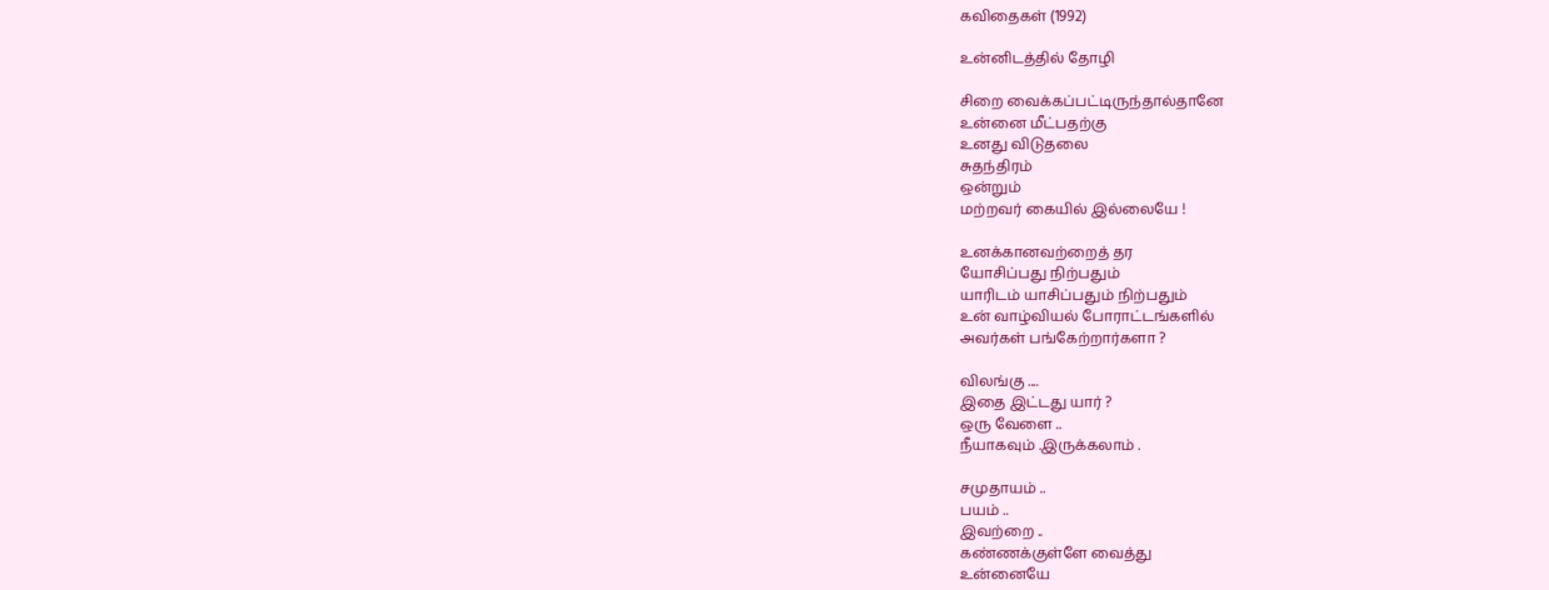கவிதைகள் (1992)

உன்னிடத்தில் தோழி

சிறை வைக்கப்பட்டிருந்தால்தானே
உன்னை மீட்பதற்கு
உனது விடுதலை
சுதந்திரம்
ஒன்றும்
மற்றவர் கையில் இல்லையே !

உனக்கானவற்றைத் தர
யோசிப்பது நிற்பதும்
யாரிடம் யாசிப்பதும் நிற்பதும்
உன் வாழ்வியல் போராட்டங்களில்
அவர்கள் பங்கேற்றார்களா ?

விலங்கு ....
இதை இட்டது யார் ?
ஒரு வேளை ..
நீயாகவும் .இருக்கலாம் .

சமுதாயம் ..
பயம் ..
இவற்றை ..
கண்ணக்குள்ளே வைத்து
உன்னையே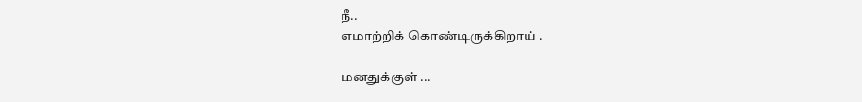நீ..
எமாற்றிக் கொண்டிருக்கிறாய் .

மனதுக்குள் ...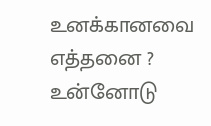உனக்கானவை எத்தனை ?
உன்னோடு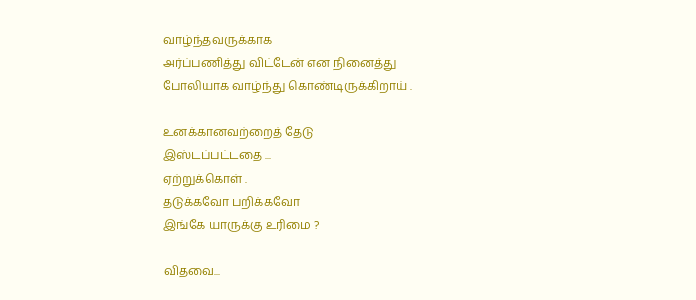வாழ்ந்தவருக்காக
அர்ப்பணித்து விட்டேன் என நினைத்து
போலியாக வாழ்ந்து கொண்டிருக்கிறாய் .

உனக்கானவற்றைத் தேடு
இஸ்டப்பட்டதை ...
ஏற்றுக்கொள் .
தடுக்கவோ பறிக்கவோ
இங்கே யாருக்கு உரிமை ?

விதவை...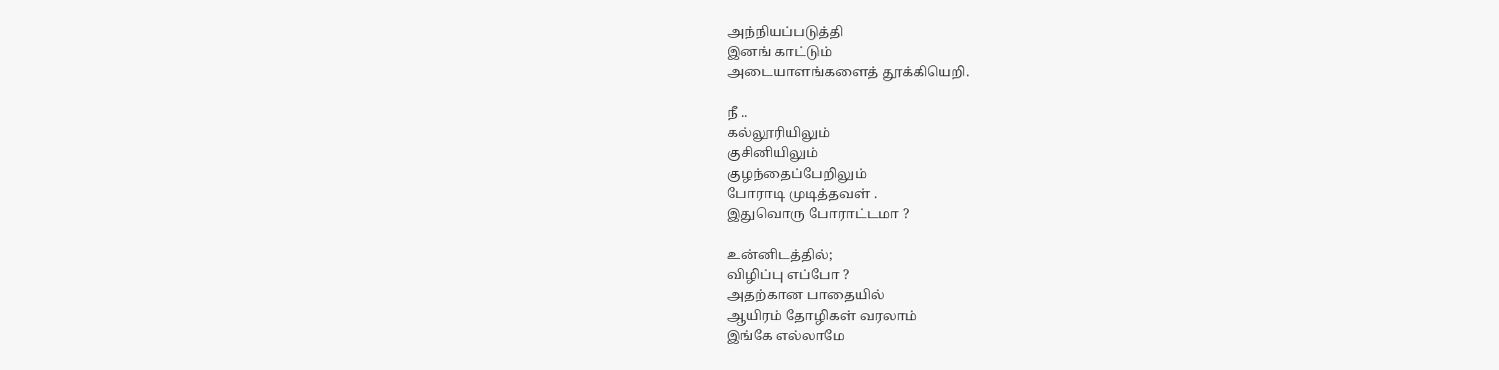அந்நியப்படுத்தி
இனங் காட்டும்
அடையாளங்களைத் தூக்கியெறி.

நீ ..
கல்லூரியிலும்
குசினியிலும்
குழந்தைப்பேறிலும்
போராடி முடித்தவள் .
இதுவொரு போராட்டமா ?

உன்னிடத்தில்;
விழிப்பு எப்போ ?
அதற்கான பாதையில்
ஆயிரம் தோழிகள் வரலாம்
இங்கே எல்லாமே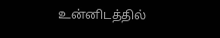உன்னிடத்தில்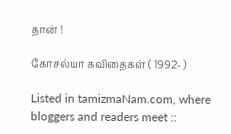தான் !

கோசல்யா கவிதைகள் ( 1992- )

Listed in tamizmaNam.com, where bloggers and readers meet ::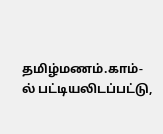தமிழ்மணம்.காம்-ல் பட்டியலிடப்பட்டு,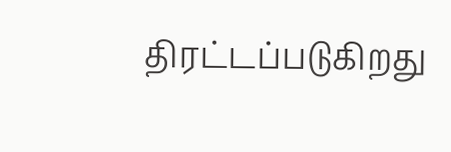திரட்டப்படுகிறது